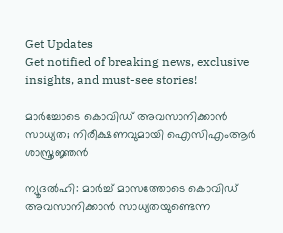Get Updates
Get notified of breaking news, exclusive insights, and must-see stories!

മാര്‍ച്ചോടെ കൊവിഡ് അവസാനിക്കാന്‍ സാധ്യത; നിരീക്ഷണവുമായി ഐസിഎംആര്‍ ശാസ്ത്രജ്ഞന്‍

ന്യൂദല്‍ഹി: മാര്‍ച്ച് മാസത്തോടെ കൊവിഡ് അവസാനിക്കാന്‍ സാധ്യതയുണ്ടെന്ന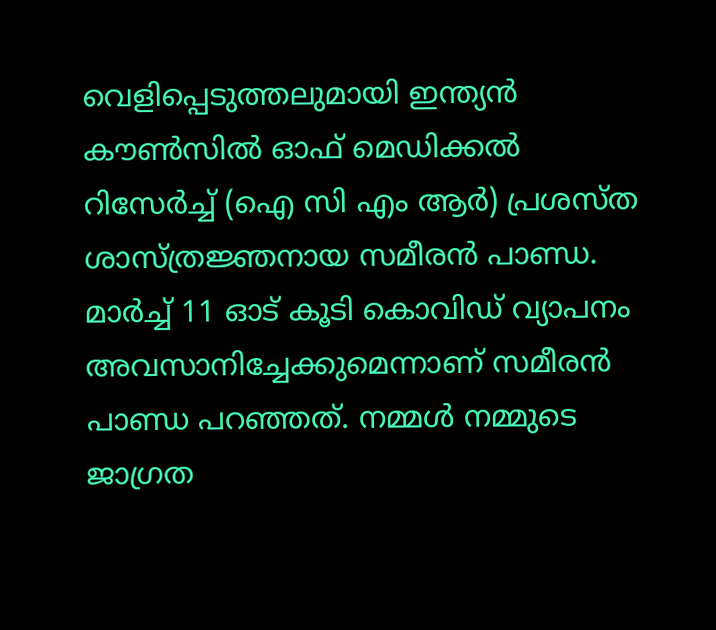വെളിപ്പെടുത്തലുമായി ഇന്ത്യന്‍ കൗണ്‍സില്‍ ഓഫ് മെഡിക്കല്‍ റിസേര്‍ച്ച് (ഐ സി എം ആര്‍) പ്രശസ്ത ശാസ്ത്രജ്ഞനായ സമീരന്‍ പാണ്ഡ. മാര്‍ച്ച് 11 ഓട് കൂടി കൊവിഡ് വ്യാപനം അവസാനിച്ചേക്കുമെന്നാണ് സമീരന്‍ പാണ്ഡ പറഞ്ഞത്. നമ്മള്‍ നമ്മുടെ ജാഗ്രത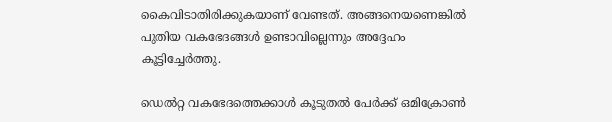കൈവിടാതിരിക്കുകയാണ് വേണ്ടത്. അങ്ങനെയണെങ്കില്‍ പുതിയ വകഭേദങ്ങള്‍ ഉണ്ടാവില്ലെന്നും അദ്ദേഹം കൂട്ടിച്ചേര്‍ത്തു.

ഡെല്‍റ്റ വകഭേദത്തെക്കാള്‍ കൂടുതല്‍ പേര്‍ക്ക് ഒമിക്രോണ്‍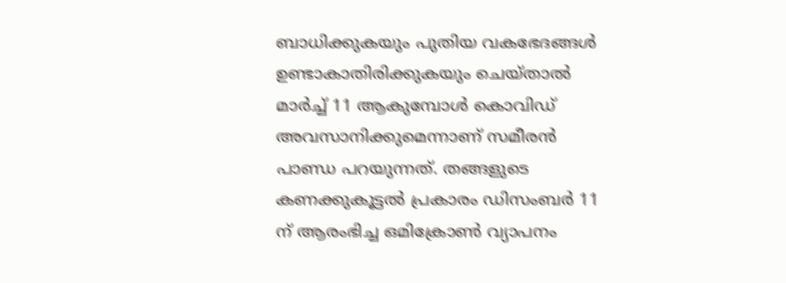ബാധിക്കുകയും പുതിയ വകഭേദങ്ങള്‍ ഉണ്ടാകാതിരിക്കുകയും ചെയ്താല്‍ മാര്‍ച്ച് 11 ആകുമ്പോള്‍ കൊവിഡ് അവസാനിക്കുമെന്നാണ് സമീരന്‍ പാണ്ഡ പറയുന്നത്. തങ്ങളുടെ കണക്കുകൂട്ടല്‍ പ്രകാരം ഡിസംബര്‍ 11 ന് ആരംഭിച്ച ഒമിക്രോണ്‍ വ്യാപനം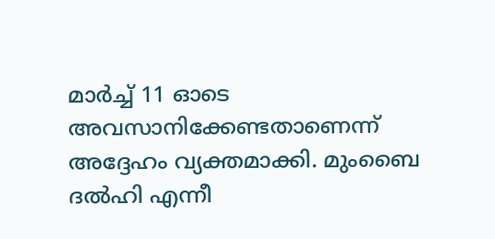മാര്‍ച്ച് 11 ഓടെ അവസാനിക്കേണ്ടതാണെന്ന് അദ്ദേഹം വ്യക്തമാക്കി. മുംബൈ ദല്‍ഹി എന്നീ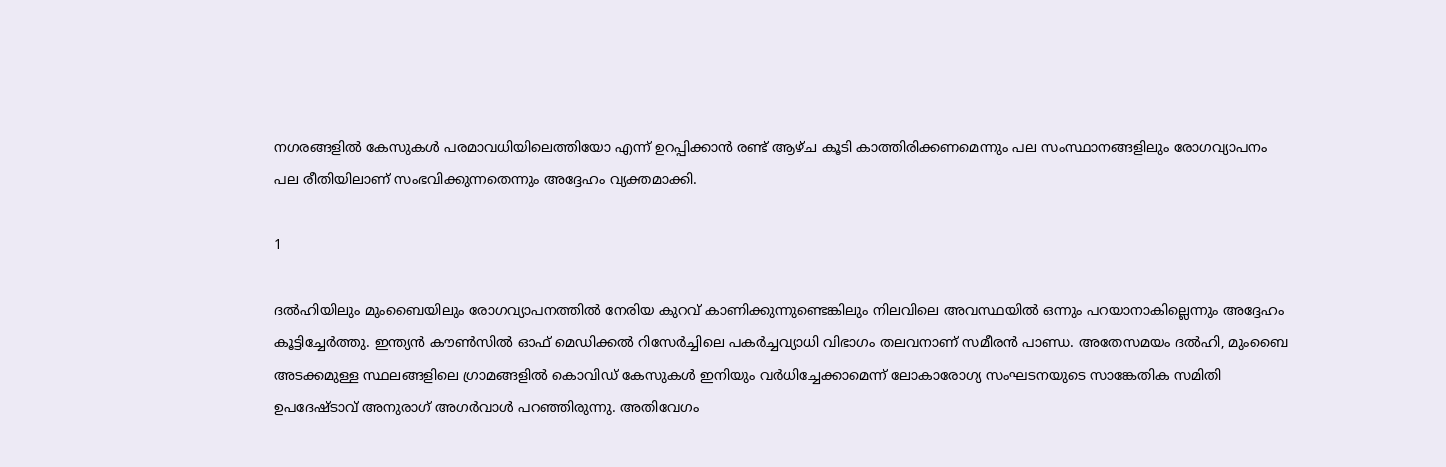നഗരങ്ങളില്‍ കേസുകള്‍ പരമാവധിയിലെത്തിയോ എന്ന് ഉറപ്പിക്കാന്‍ രണ്ട് ആഴ്ച കൂടി കാത്തിരിക്കണമെന്നും പല സംസ്ഥാനങ്ങളിലും രോഗവ്യാപനം പല രീതിയിലാണ് സംഭവിക്കുന്നതെന്നും അദ്ദേഹം വ്യക്തമാക്കി.

1

ദല്‍ഹിയിലും മുംബൈയിലും രോഗവ്യാപനത്തില്‍ നേരിയ കുറവ് കാണിക്കുന്നുണ്ടെങ്കിലും നിലവിലെ അവസ്ഥയില്‍ ഒന്നും പറയാനാകില്ലെന്നും അദ്ദേഹം കൂട്ടിച്ചേര്‍ത്തു. ഇന്ത്യന്‍ കൗണ്‍സില്‍ ഓഫ് മെഡിക്കല്‍ റിസേര്‍ച്ചിലെ പകര്‍ച്ചവ്യാധി വിഭാഗം തലവനാണ് സമീരന്‍ പാണ്ഡ. അതേസമയം ദല്‍ഹി, മുംബൈ അടക്കമുള്ള സ്ഥലങ്ങളിലെ ഗ്രാമങ്ങളില്‍ കൊവിഡ് കേസുകള്‍ ഇനിയും വര്‍ധിച്ചേക്കാമെന്ന് ലോകാരോഗ്യ സംഘടനയുടെ സാങ്കേതിക സമിതി ഉപദേഷ്ടാവ് അനുരാഗ് അഗര്‍വാള്‍ പറഞ്ഞിരുന്നു. അതിവേഗം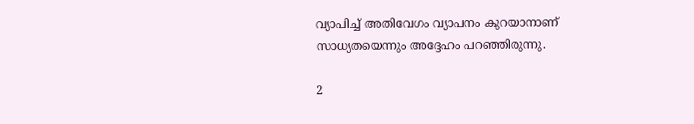വ്യാപിച്ച് അതിവേഗം വ്യാപനം കുറയാനാണ് സാധ്യതയെന്നും അദ്ദേഹം പറഞ്ഞിരുന്നു.

2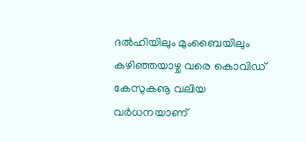ദല്‍ഹിയിലും മുംബൈയിലും കഴിഞ്ഞയാഴ്ച വരെ കൊവിഡ് കേസുകൡ വലിയ വര്‍ധനയാണ്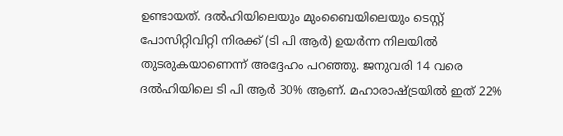ഉണ്ടായത്. ദല്‍ഹിയിലെയും മുംബൈയിലെയും ടെസ്റ്റ് പോസിറ്റിവിറ്റി നിരക്ക് (ടി പി ആര്‍) ഉയര്‍ന്ന നിലയില്‍ തുടരുകയാണെന്ന് അദ്ദേഹം പറഞ്ഞു. ജനുവരി 14 വരെ ദല്‍ഹിയിലെ ടി പി ആര്‍ 30% ആണ്. മഹാരാഷ്ട്രയില്‍ ഇത് 22%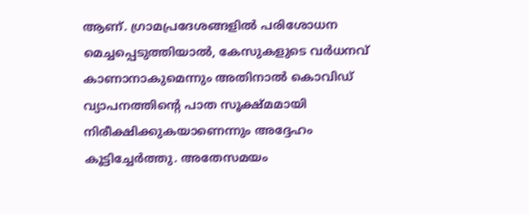ആണ്. ഗ്രാമപ്രദേശങ്ങളില്‍ പരിശോധന മെച്ചപ്പെടുത്തിയാല്‍, കേസുകളുടെ വര്‍ധനവ് കാണാനാകുമെന്നും അതിനാല്‍ കൊവിഡ് വ്യാപനത്തിന്റെ പാത സൂക്ഷ്മമായി നിരീക്ഷിക്കുകയാണെന്നും അദ്ദേഹം കൂട്ടിച്ചേര്‍ത്തു. അതേസമയം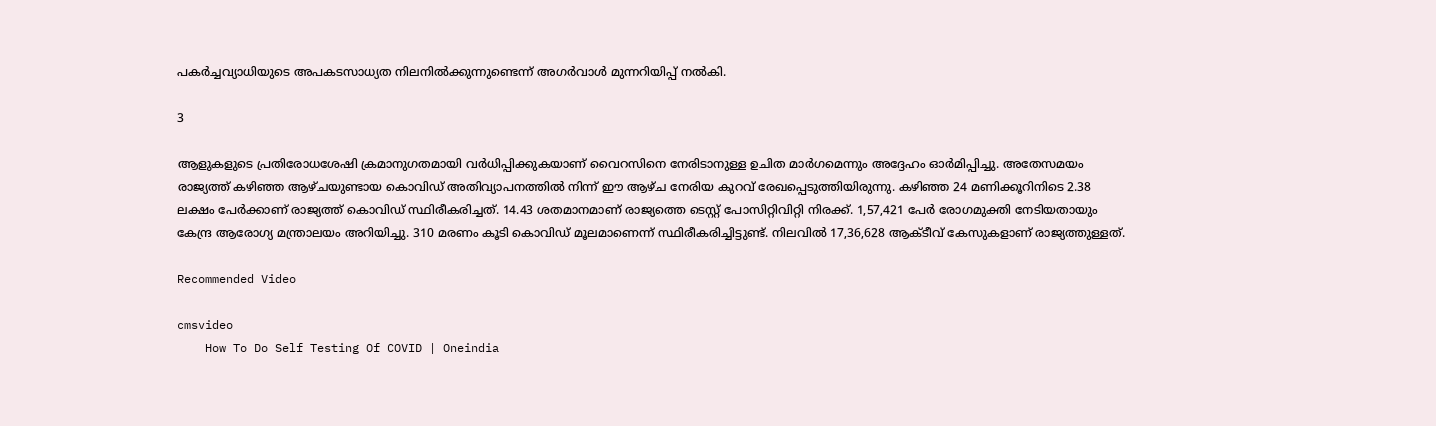പകര്‍ച്ചവ്യാധിയുടെ അപകടസാധ്യത നിലനില്‍ക്കുന്നുണ്ടെന്ന് അഗര്‍വാള്‍ മുന്നറിയിപ്പ് നല്‍കി.

3

ആളുകളുടെ പ്രതിരോധശേഷി ക്രമാനുഗതമായി വര്‍ധിപ്പിക്കുകയാണ് വൈറസിനെ നേരിടാനുള്ള ഉചിത മാര്‍ഗമെന്നും അദ്ദേഹം ഓര്‍മിപ്പിച്ചു. അതേസമയം രാജ്യത്ത് കഴിഞ്ഞ ആഴ്ചയുണ്ടായ കൊവിഡ് അതിവ്യാപനത്തില്‍ നിന്ന് ഈ ആഴ്ച നേരിയ കുറവ് രേഖപ്പെടുത്തിയിരുന്നു. കഴിഞ്ഞ 24 മണിക്കൂറിനിടെ 2.38 ലക്ഷം പേര്‍ക്കാണ് രാജ്യത്ത് കൊവിഡ് സ്ഥിരീകരിച്ചത്. 14.43 ശതമാനമാണ് രാജ്യത്തെ ടെസ്റ്റ് പോസിറ്റിവിറ്റി നിരക്ക്. 1,57,421 പേര്‍ രോഗമുക്തി നേടിയതായും കേന്ദ്ര ആരോഗ്യ മന്ത്രാലയം അറിയിച്ചു. 310 മരണം കൂടി കൊവിഡ് മൂലമാണെന്ന് സ്ഥിരീകരിച്ചിട്ടുണ്ട്. നിലവില്‍ 17,36,628 ആക്ടീവ് കേസുകളാണ് രാജ്യത്തുള്ളത്.

Recommended Video

cmsvideo
    How To Do Self Testing Of COVID | Oneindia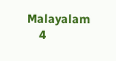Malayalam
    4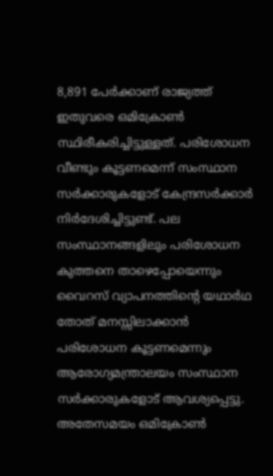8,891 പേര്‍ക്കാണ് രാജ്യത്ത് ഇതുവരെ ഒമിക്രോണ്‍ സ്ഥിരീകരിച്ചിട്ടുള്ളത്. പരിശോധന വീണ്ടും കൂട്ടണമെന്ന് സംസ്ഥാന സര്‍ക്കാരുകളോട് കേന്ദ്രസര്‍ക്കാര്‍ നിര്‍ദേശിച്ചിട്ടുണ്ട്. പല സംസ്ഥാനങ്ങളിലും പരിശോധന കുത്തനെ താഴെപ്പോയെന്നും വൈറസ് വ്യാപനത്തിന്റെ യഥാര്‍ഥ തോത് മനസ്സിലാക്കാന്‍ പരിശോധന കൂട്ടണമെന്നും ആരോഗ്യമന്ത്രാലയം സംസ്ഥാന സര്‍ക്കാരുകളോട് ആവശ്യപ്പെട്ടു. അതേസമയം ഒമിക്രോണ്‍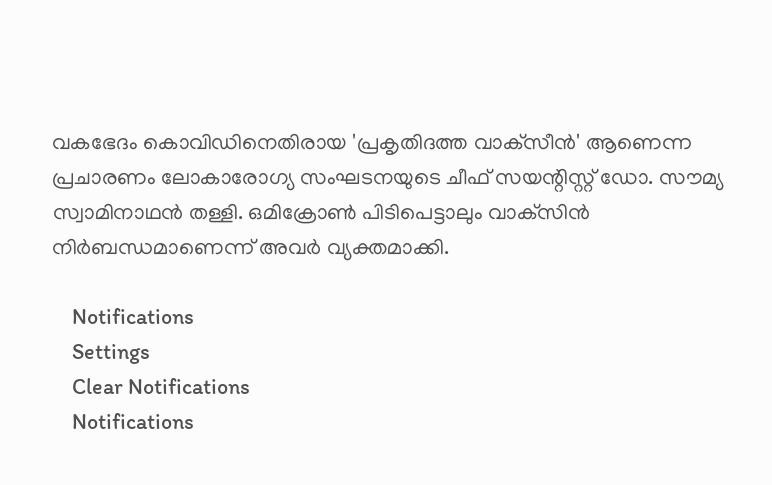വകഭേദം കൊവിഡിനെതിരായ 'പ്രകൃതിദത്ത വാക്‌സീന്‍' ആണെന്ന പ്രചാരണം ലോകാരോഗ്യ സംഘടനയുടെ ചീഫ് സയന്റിസ്റ്റ് ഡോ. സൗമ്യ സ്വാമിനാഥന്‍ തള്ളി. ഒമിക്രോണ്‍ പിടിപെട്ടാലും വാക്‌സിന്‍ നിര്‍ബന്ധമാണെന്ന് അവര്‍ വ്യക്തമാക്കി.

    Notifications
    Settings
    Clear Notifications
    Notifications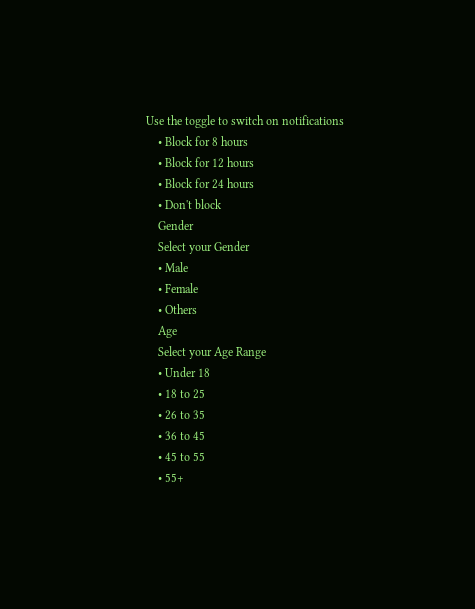Use the toggle to switch on notifications
    • Block for 8 hours
    • Block for 12 hours
    • Block for 24 hours
    • Don't block
    Gender
    Select your Gender
    • Male
    • Female
    • Others
    Age
    Select your Age Range
    • Under 18
    • 18 to 25
    • 26 to 35
    • 36 to 45
    • 45 to 55
    • 55+